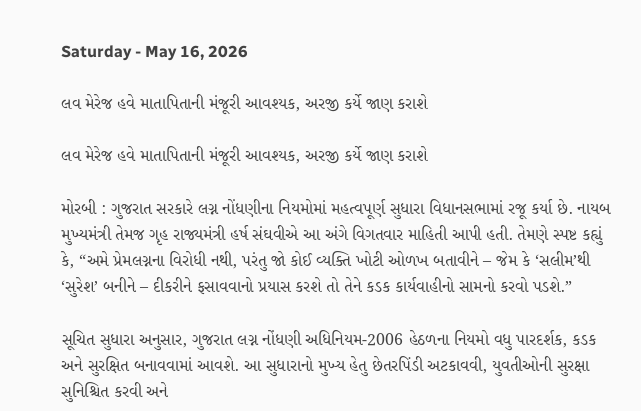Saturday - May 16, 2026

લવ મેરેજ હવે માતાપિતાની મંજૂરી આવશ્યક, અરજી કર્યે જાણ કરાશે

લવ મેરેજ હવે માતાપિતાની મંજૂરી આવશ્યક, અરજી કર્યે જાણ કરાશે

મોરબી : ગુજરાત સરકારે લગ્ન નોંધણીના નિયમોમાં મહત્વપૂર્ણ સુધારા વિધાનસભામાં રજૂ કર્યા છે. નાયબ મુખ્યમંત્રી તેમજ ગૃહ રાજ્યમંત્રી હર્ષ સંઘવીએ આ અંગે વિગતવાર માહિતી આપી હતી. તેમણે સ્પષ્ટ કહ્યું કે, “અમે પ્રેમલગ્નના વિરોધી નથી, પરંતુ જો કોઈ વ્યક્તિ ખોટી ઓળખ બતાવીને – જેમ કે ‘સલીમ’થી ‘સુરેશ’ બનીને – દીકરીને ફસાવવાનો પ્રયાસ કરશે તો તેને કડક કાર્યવાહીનો સામનો કરવો પડશે.”

સૂચિત સુધારા અનુસાર, ગુજરાત લગ્ન નોંધણી અધિનિયમ-2006 હેઠળના નિયમો વધુ પારદર્શક, કડક અને સુરક્ષિત બનાવવામાં આવશે. આ સુધારાનો મુખ્ય હેતુ છેતરપિંડી અટકાવવી, યુવતીઓની સુરક્ષા સુનિશ્ચિત કરવી અને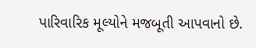પારિવારિક મૂલ્યોને મજબૂતી આપવાનો છે.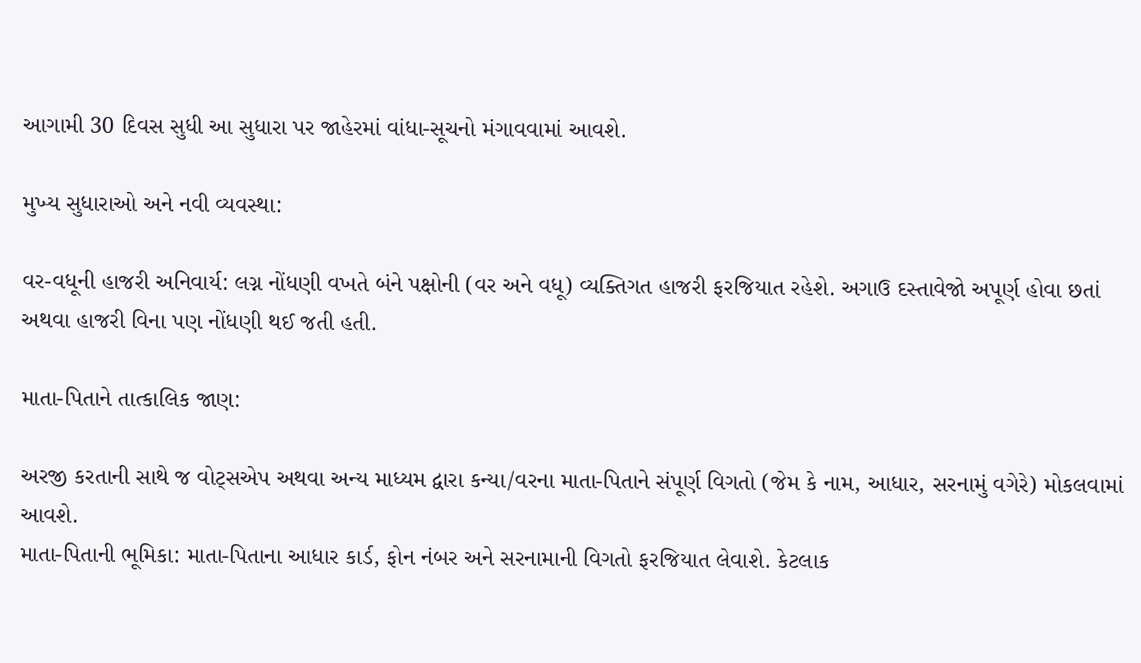આગામી 30 દિવસ સુધી આ સુધારા પર જાહેરમાં વાંધા-સૂચનો મંગાવવામાં આવશે.

મુખ્ય સુધારાઓ અને નવી વ્યવસ્થા:

વર-વધૂની હાજરી અનિવાર્ય: લગ્ન નોંધણી વખતે બંને પક્ષોની (વર અને વધૂ) વ્યક્તિગત હાજરી ફરજિયાત રહેશે. અગાઉ દસ્તાવેજો અપૂર્ણ હોવા છતાં અથવા હાજરી વિના પણ નોંધણી થઈ જતી હતી.

માતા-પિતાને તાત્કાલિક જાણ:

અરજી કરતાની સાથે જ વોટ્સએપ અથવા અન્ય માધ્યમ દ્વારા કન્યા/વરના માતા-પિતાને સંપૂર્ણ વિગતો (જેમ કે નામ, આધાર, સરનામું વગેરે) મોકલવામાં આવશે.
માતા-પિતાની ભૂમિકા: માતા-પિતાના આધાર કાર્ડ, ફોન નંબર અને સરનામાની વિગતો ફરજિયાત લેવાશે. કેટલાક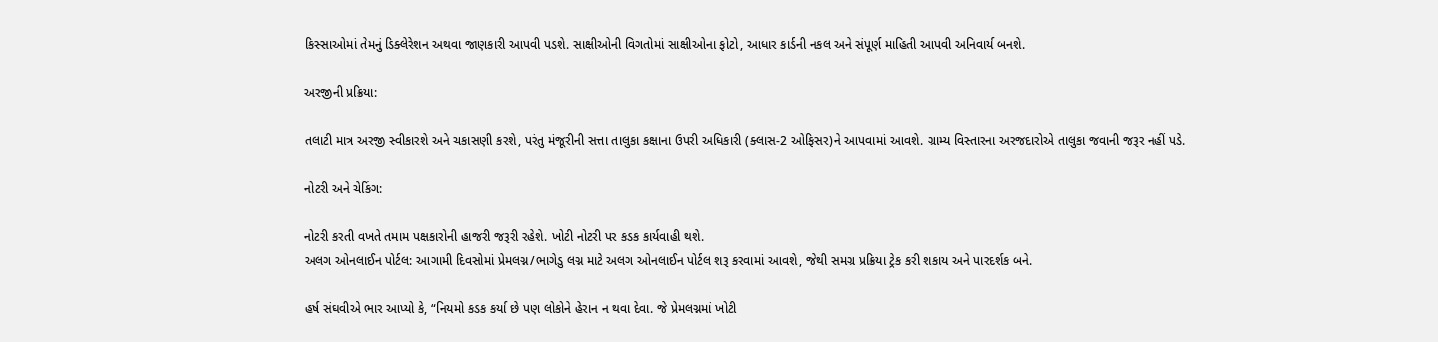કિસ્સાઓમાં તેમનું ડિક્લેરેશન અથવા જાણકારી આપવી પડશે. સાક્ષીઓની વિગતોમાં સાક્ષીઓના ફોટો, આધાર કાર્ડની નકલ અને સંપૂર્ણ માહિતી આપવી અનિવાર્ય બનશે.

અરજીની પ્રક્રિયા:

તલાટી માત્ર અરજી સ્વીકારશે અને ચકાસણી કરશે, પરંતુ મંજૂરીની સત્તા તાલુકા કક્ષાના ઉપરી અધિકારી (ક્લાસ-2 ઓફિસર)ને આપવામાં આવશે. ગ્રામ્ય વિસ્તારના અરજદારોએ તાલુકા જવાની જરૂર નહીં પડે.

નોટરી અને ચેકિંગ:

નોટરી કરતી વખતે તમામ પક્ષકારોની હાજરી જરૂરી રહેશે. ખોટી નોટરી પર કડક કાર્યવાહી થશે.
અલગ ઓનલાઈન પોર્ટલ: આગામી દિવસોમાં પ્રેમલગ્ન/ભાગેડુ લગ્ન માટે અલગ ઓનલાઈન પોર્ટલ શરૂ કરવામાં આવશે, જેથી સમગ્ર પ્રક્રિયા ટ્રેક કરી શકાય અને પારદર્શક બને.

હર્ષ સંઘવીએ ભાર આપ્યો કે, “નિયમો કડક કર્યા છે પણ લોકોને હેરાન ન થવા દેવા. જે પ્રેમલગ્નમાં ખોટી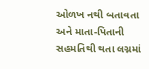ઓળખ નથી બતાવતા અને માતા-પિતાની સહમતિથી થતા લગ્નમાં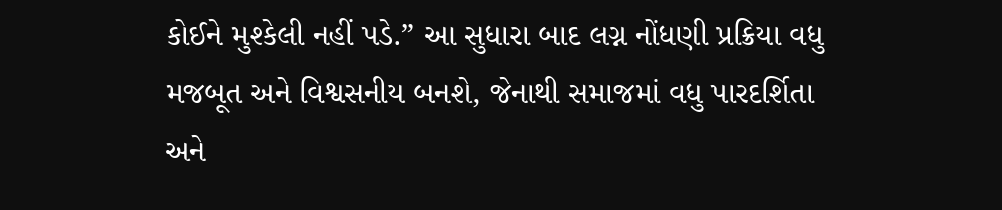કોઈને મુશ્કેલી નહીં પડે.” આ સુધારા બાદ લગ્ન નોંધણી પ્રક્રિયા વધુ મજબૂત અને વિશ્વસનીય બનશે, જેનાથી સમાજમાં વધુ પારદર્શિતા અને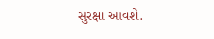સુરક્ષા આવશે.